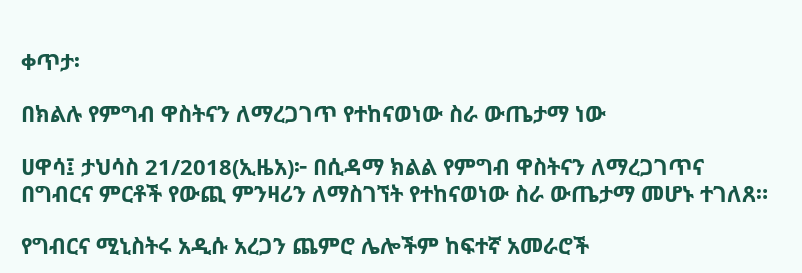ቀጥታ፡

በክልሉ የምግብ ዋስትናን ለማረጋገጥ የተከናወነው ስራ ውጤታማ ነው

ሀዋሳ፤ ታህሳስ 21/2018(ኢዜአ)፦ በሲዳማ ክልል የምግብ ዋስትናን ለማረጋገጥና በግብርና ምርቶች የውጪ ምንዛሪን ለማስገኘት የተከናወነው ስራ ውጤታማ መሆኑ ተገለጸ።

የግብርና ሚኒስትሩ አዲሱ አረጋን ጨምሮ ሌሎችም ከፍተኛ አመራሮች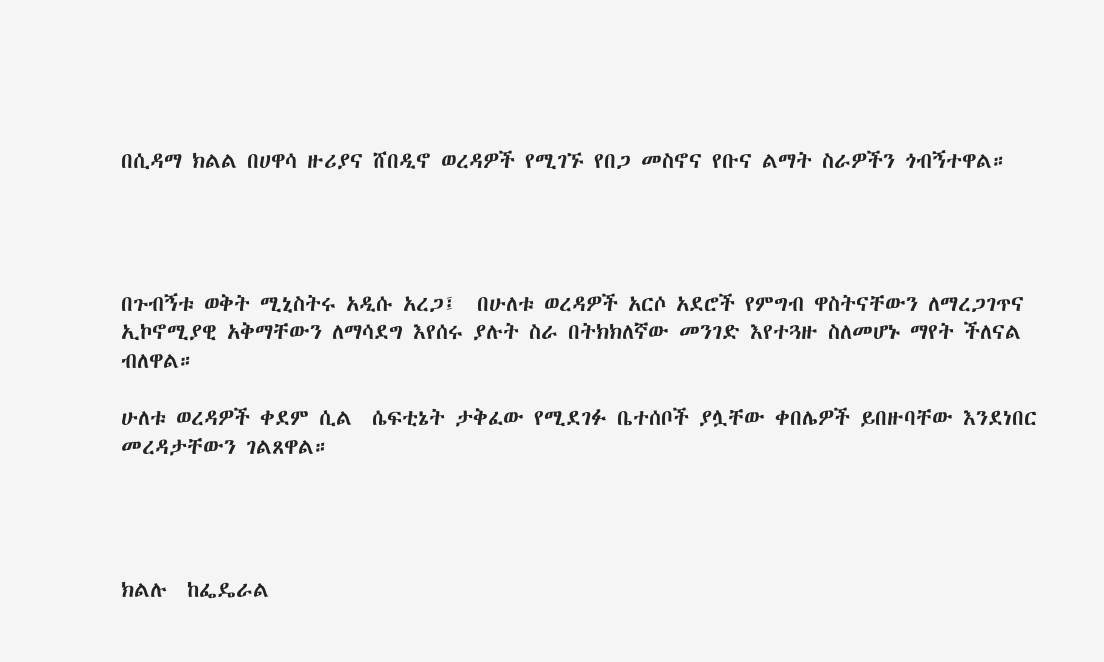በሲዳማ ክልል በሀዋሳ ዙሪያና ሸበዲኖ ወረዳዎች የሚገኙ የበጋ መስኖና የቡና ልማት ስራዎችን ጎብኝተዋል።




በጉብኝቱ ወቅት ሚኒስትሩ አዲሱ አረጋ፤  በሁለቱ ወረዳዎች አርሶ አደሮች የምግብ ዋስትናቸውን ለማረጋገጥና ኢኮኖሚያዊ አቅማቸውን ለማሳደግ እየሰሩ ያሉት ስራ በትክክለኛው መንገድ እየተጓዙ ስለመሆኑ ማየት ችለናል ብለዋል።

ሁለቱ ወረዳዎች ቀደም ሲል  ሴፍቲኔት ታቅፈው የሚደገፉ ቤተሰቦች ያሏቸው ቀበሌዎች ይበዙባቸው እንደነበር መረዳታቸውን ገልጸዋል።




ክልሉ  ከፌዴራል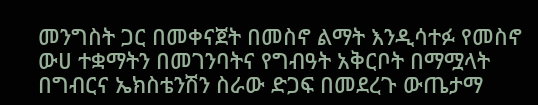መንግስት ጋር በመቀናጀት በመስኖ ልማት እንዲሳተፉ የመስኖ ውሀ ተቋማትን በመገንባትና የግብዓት አቅርቦት በማሟላት በግብርና ኤክስቴንሽን ስራው ድጋፍ በመደረጉ ውጤታማ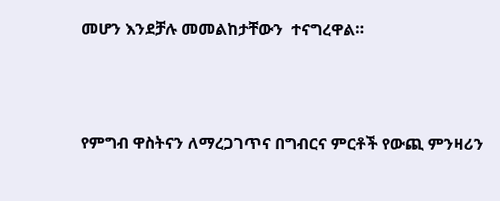መሆን እንደቻሉ መመልከታቸውን  ተናግረዋል።




የምግብ ዋስትናን ለማረጋገጥና በግብርና ምርቶች የውጪ ምንዛሪን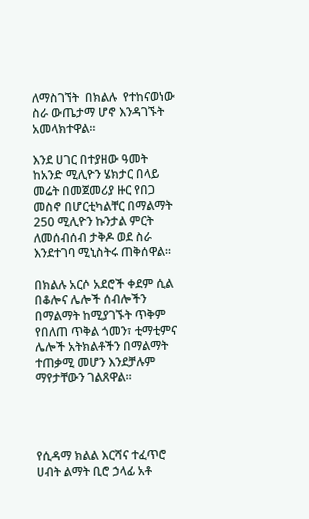ለማስገኘት  በክልሉ  የተከናወነው ስራ ውጤታማ ሆኖ እንዳገኙት አመላክተዋል።

እንደ ሀገር በተያዘው ዓመት  ከአንድ ሚሊዮን ሄክታር በላይ መሬት በመጀመሪያ ዙር የበጋ መስኖ በሆርቲካልቸር በማልማት 250 ሚሊዮን ኩንታል ምርት ለመሰብሰብ ታቅዶ ወደ ስራ እንደተገባ ሚኒስትሩ ጠቅሰዋል።

በክልሉ አርሶ አደሮች ቀደም ሲል በቆሎና ሌሎች ሰብሎችን በማልማት ከሚያገኙት ጥቅም የበለጠ ጥቅል ጎመን፣ ቲማቲምና ሌሎች አትክልቶችን በማልማት ተጠቃሚ መሆን እንደቻሉም ማየታቸውን ገልጸዋል።




የሲዳማ ክልል እርሻና ተፈጥሮ ሀብት ልማት ቢሮ ኃላፊ አቶ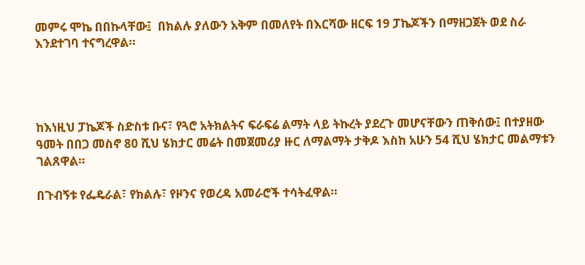መምሩ ሞኬ በበኩላቸው፤  በክልሉ ያለውን አቅም በመለየት በእርሻው ዘርፍ 19 ፓኬጆችን በማዘጋጀት ወደ ስራ እንደተገባ ተናግረዋል።




ከእነዚህ ፓኬጆች ስድስቱ ቡና፣ የጓሮ አትክልትና ፍራፍሬ ልማት ላይ ትኩረት ያደረጉ መሆናቸውን ጠቅሰው፤ በተያዘው ዓመት በበጋ መስኖ 80 ሺህ ሄክታር መሬት በመጀመሪያ ዙር ለማልማት ታቅዶ እስከ አሁን 54 ሺህ ሄክታር መልማቱን ገልጸዋል።

በጉብኝቱ የፌዴራል፣ የክልሉ፣ የዞንና የወረዳ አመራሮች ተሳትፈዋል።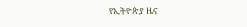የኢትዮጵያ ዜና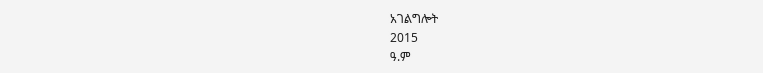አገልግሎት
2015
ዓ.ም